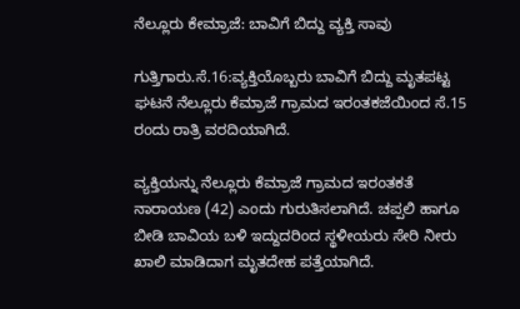ನೆಲ್ಲೂರು ಕೇಮ್ರಾಜೆ: ಬಾವಿಗೆ ಬಿದ್ದು ವ್ಯಕ್ತಿ ಸಾವು

ಗುತ್ತಿಗಾರು.ಸೆ.16:ವ್ಯಕ್ತಿಯೊಬ್ಬರು ಬಾವಿಗೆ ಬಿದ್ದು ಮೃತಪಟ್ಟ ಘಟನೆ ನೆಲ್ಲೂರು ಕೆಮ್ರಾಜೆ ಗ್ರಾಮದ ಇರಂತಕಜೆಯಿಂದ ಸೆ.15 ರಂದು ರಾತ್ರಿ ವರದಿಯಾಗಿದೆ.

ವ್ಯಕ್ತಿಯನ್ನು ನೆಲ್ಲೂರು ಕೆಮ್ರಾಜೆ ಗ್ರಾಮದ ಇರಂತಕತೆ ನಾರಾಯಣ (42) ಎಂದು ಗುರುತಿಸಲಾಗಿದೆ. ಚಪ್ಪಲಿ ಹಾಗೂ ಬೀಡಿ ಬಾವಿಯ ಬಳಿ ಇದ್ದುದರಿಂದ ಸ್ಥಳೀಯರು ಸೇರಿ ನೀರು ಖಾಲಿ ಮಾಡಿದಾಗ ಮೃತದೇಹ ಪತ್ತೆಯಾಗಿದೆ.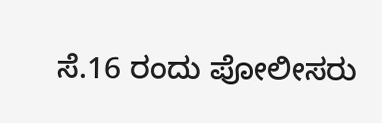ಸೆ.16 ರಂದು ಪೋಲೀಸರು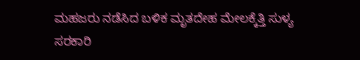ಮಹಜರು ನಡೆಸಿದ ಬಳಿಕ ಮೃತದೇಹ ಮೇಲಕ್ಕೆತ್ತಿ ಸುಳ್ಯ ಸರಕಾರಿ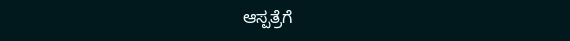ಆಸ್ಪತ್ರೆಗೆ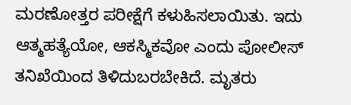ಮರಣೋತ್ತರ ಪರೀಕ್ಷೆಗೆ ಕಳುಹಿಸಲಾಯಿತು. ಇದು ಆತ್ಮಹತ್ಯೆಯೋ, ಆಕಸ್ಮಿಕವೋ ಎಂದು ಪೋಲೀಸ್ ತನಿಖೆಯಿಂದ ತಿಳಿದುಬರಬೇಕಿದೆ. ಮೃತರು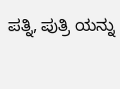ಪತ್ನಿ, ಪುತ್ರಿ ಯನ್ನು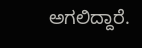ಅಗಲಿದ್ದಾರೆ.